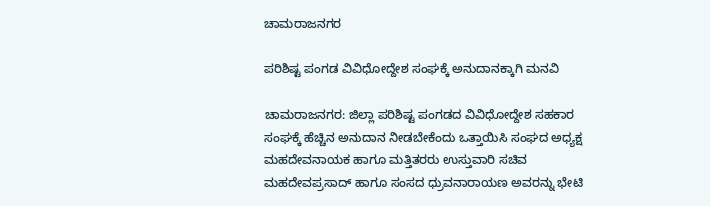ಚಾಮರಾಜನಗರ

ಪರಿಶಿಷ್ಟ ಪಂಗಡ ವಿವಿಧೋದ್ದೇಶ ಸಂಘಕ್ಕೆ ಅನುದಾನಕ್ಕಾಗಿ ಮನವಿ

ಚಾಮರಾಜನಗರ: ಜಿಲ್ಲಾ ಪರಿಶಿಷ್ಟ ಪಂಗಡದ ವಿವಿಧೋದ್ದೇಶ ಸಹಕಾರ ಸಂಘಕ್ಕೆ ಹೆಚ್ಚಿನ ಅನುದಾನ ನೀಡಬೇಕೆಂದು ಒತ್ತಾಯಿಸಿ ಸಂಘದ ಅಧ್ಯಕ್ಷ ಮಹದೇವನಾಯಕ ಹಾಗೂ ಮತ್ತಿತರರು ಉಸ್ತುವಾರಿ ಸಚಿವ ಮಹದೇವಪ್ರಸಾದ್ ಹಾಗೂ ಸಂಸದ ಧ್ರುವನಾರಾಯಣ ಅವರನ್ನು ಭೇಟಿ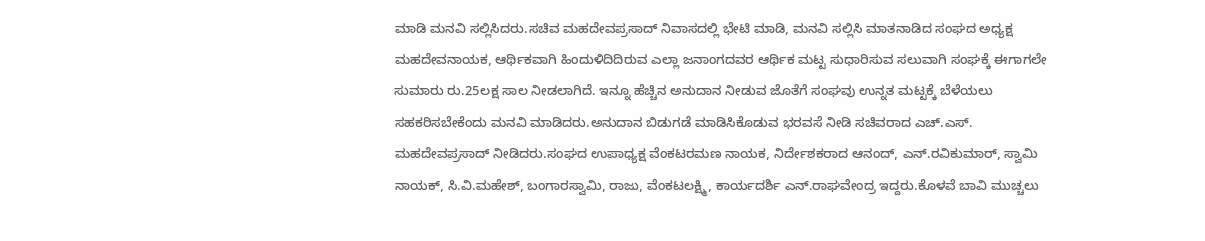ಮಾಡಿ ಮನವಿ ಸಲ್ಲಿಸಿದರು.ಸಚಿವ ಮಹದೇವಪ್ರಸಾದ್ ನಿವಾಸದಲ್ಲಿ ಭೇಟಿ ಮಾಡಿ, ಮನವಿ ಸಲ್ಲಿಸಿ ಮಾತನಾಡಿದ ಸಂಘದ ಅಧ್ಯಕ್ಷ ಮಹದೇವನಾಯಕ, ಆರ್ಥಿಕವಾಗಿ ಹಿಂದುಳಿದಿದಿರುವ ಎಲ್ಲಾ ಜನಾಂಗದವರ ಆರ್ಥಿಕ ಮಟ್ಟ ಸುಧಾರಿಸುವ ಸಲುವಾಗಿ ಸಂಘಕ್ಕೆ ಈಗಾಗಲೇ ಸುಮಾರು ರು.25ಲಕ್ಷ ಸಾಲ ನೀಡಲಾಗಿದೆ. ಇನ್ನೂ ಹೆಚ್ಚಿನ ಅನುದಾನ ನೀಡುವ ಜೊತೆಗೆ ಸಂಘವು ಉನ್ನತ ಮಟ್ಟಕ್ಕೆ ಬೆಳೆಯಲು ಸಹಕರಿಸಬೇಕೆಂದು ಮನವಿ ಮಾಡಿದರು.ಅನುದಾನ ಬಿಡುಗಡೆ ಮಾಡಿಸಿಕೊಡುವ ಭರವಸೆ ನೀಡಿ ಸಚಿವರಾದ ಎಚ್.ಎಸ್. ಮಹದೇವಪ್ರಸಾದ್ ನೀಡಿದರು.ಸಂಘದ ಉಪಾಧ್ಯಕ್ಷ ವೆಂಕಟರಮಣ ನಾಯಕ, ನಿರ್ದೇಶಕರಾದ ಆನಂದ್, ಎನ್.ರವಿಕುಮಾರ್, ಸ್ವಾಮಿ ನಾಯಕ್, ಸಿ.ವಿ.ಮಹೇಶ್, ಬಂಗಾರಸ್ವಾಮಿ, ರಾಜು, ವೆಂಕಟಲಕ್ಷ್ಮಿ, ಕಾರ್ಯದರ್ಶಿ ಎನ್.ರಾಘವೇಂದ್ರ ಇದ್ದರು.ಕೊಳವೆ ಬಾವಿ ಮುಚ್ಚಲು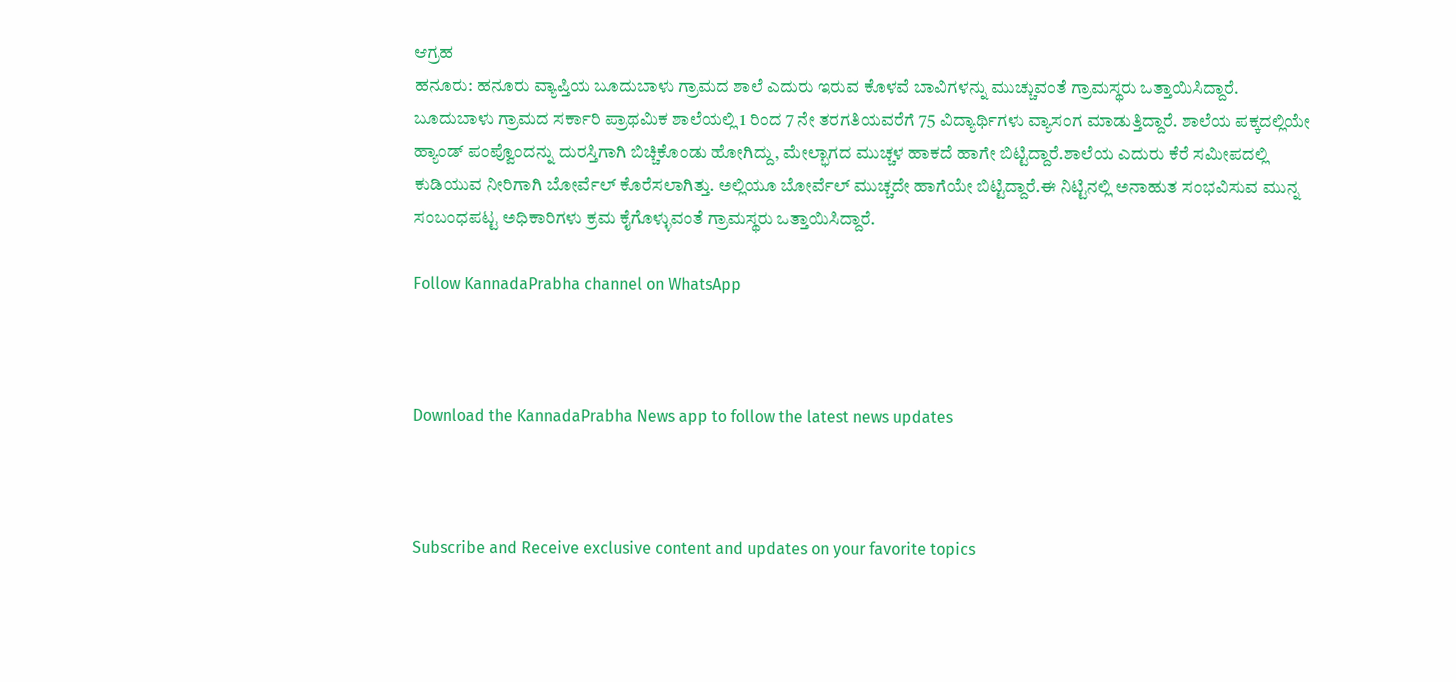ಆಗ್ರಹ
ಹನೂರು: ಹನೂರು ವ್ಯಾಪ್ತಿಯ ಬೂದುಬಾಳು ಗ್ರಾಮದ ಶಾಲೆ ಎದುರು ಇರುವ ಕೊಳವೆ ಬಾವಿಗಳನ್ನು ಮುಚ್ಚುವಂತೆ ಗ್ರಾಮಸ್ಥರು ಒತ್ತಾಯಿಸಿದ್ದಾರೆ.
ಬೂದುಬಾಳು ಗ್ರಾಮದ ಸರ್ಕಾರಿ ಪ್ರಾಥಮಿಕ ಶಾಲೆಯಲ್ಲಿ 1 ರಿಂದ 7 ನೇ ತರಗತಿಯವರೆಗೆ 75 ವಿದ್ಯಾರ್ಥಿಗಳು ವ್ಯಾಸಂಗ ಮಾಡುತ್ತಿದ್ದಾರೆ. ಶಾಲೆಯ ಪಕ್ಕದಲ್ಲಿಯೇ ಹ್ಯಾಂಡ್ ಪಂಪ್ವೊಂದನ್ನು ದುರಸ್ತಿಗಾಗಿ ಬಿಚ್ಚಿಕೊಂಡು ಹೋಗಿದ್ದು, ಮೇಲ್ಭಾಗದ ಮುಚ್ಚಳ ಹಾಕದೆ ಹಾಗೇ ಬಿಟ್ಟಿದ್ದಾರೆ.ಶಾಲೆಯ ಎದುರು ಕೆರೆ ಸಮೀಪದಲ್ಲಿ ಕುಡಿಯುವ ನೀರಿಗಾಗಿ ಬೋರ್ವೆಲ್ ಕೊರೆಸಲಾಗಿತ್ತು. ಅಲ್ಲಿಯೂ ಬೋರ್ವೆಲ್ ಮುಚ್ಚದೇ ಹಾಗೆಯೇ ಬಿಟ್ಟಿದ್ದಾರೆ.ಈ ನಿಟ್ಟಿನಲ್ಲಿ ಅನಾಹುತ ಸಂಭವಿಸುವ ಮುನ್ನ ಸಂಬಂಧಪಟ್ಟ ಅಧಿಕಾರಿಗಳು ಕ್ರಮ ಕೈಗೊಳ್ಳುವಂತೆ ಗ್ರಾಮಸ್ಥರು ಒತ್ತಾಯಿಸಿದ್ದಾರೆ.

Follow KannadaPrabha channel on WhatsApp



Download the KannadaPrabha News app to follow the latest news updates



Subscribe and Receive exclusive content and updates on your favorite topics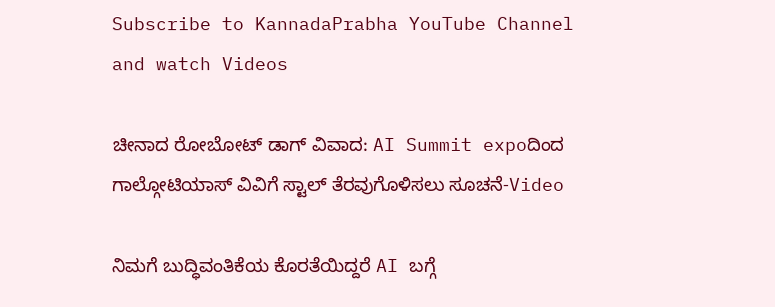Subscribe to KannadaPrabha YouTube Channel and watch Videos

ಚೀನಾದ ರೋಬೋಟ್ ಡಾಗ್ ವಿವಾದ: AI Summit expoದಿಂದ ಗಾಲ್ಗೋಟಿಯಾಸ್ ವಿವಿಗೆ ಸ್ಟಾಲ್ ತೆರವುಗೊಳಿಸಲು ಸೂಚನೆ-Video

ನಿಮಗೆ ಬುದ್ಧಿವಂತಿಕೆಯ ಕೊರತೆಯಿದ್ದರೆ AI ಬಗ್ಗೆ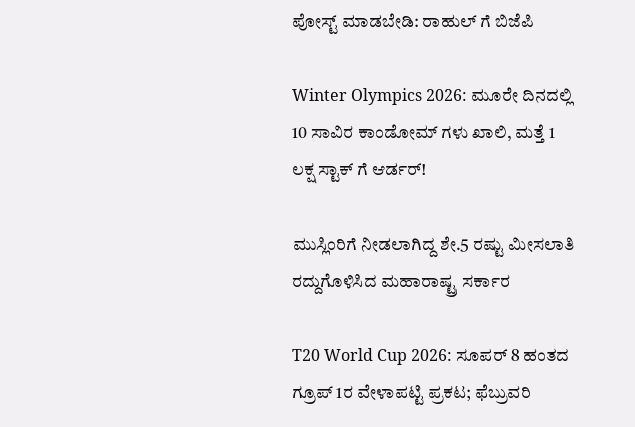ಪೋಸ್ಟ್ ಮಾಡಬೇಡಿ: ರಾಹುಲ್ ಗೆ ಬಿಜೆಪಿ

Winter Olympics 2026: ಮೂರೇ ದಿನದಲ್ಲಿ 10 ಸಾವಿರ ಕಾಂಡೋಮ್ ಗಳು ಖಾಲಿ, ಮತ್ತೆ 1 ಲಕ್ಷ ಸ್ಟಾಕ್ ಗೆ ಆರ್ಡರ್!

ಮುಸ್ಲಿಂರಿಗೆ ನೀಡಲಾಗಿದ್ದ ಶೇ.5 ರಷ್ಟು ಮೀಸಲಾತಿ ರದ್ದುಗೊಳಿಸಿದ ಮಹಾರಾಷ್ಟ್ರ ಸರ್ಕಾರ

T20 World Cup 2026: ಸೂಪರ್ 8 ಹಂತದ ಗ್ರೂಪ್ 1ರ ವೇಳಾಪಟ್ಟಿ ಪ್ರಕಟ; ಫೆಬ್ರುವರಿ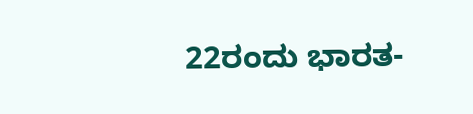22ರಂದು ಭಾರತ-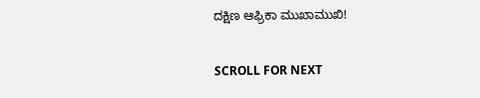ದಕ್ಷಿಣ ಆಫ್ರಿಕಾ ಮುಖಾಮುಖಿ!

SCROLL FOR NEXT